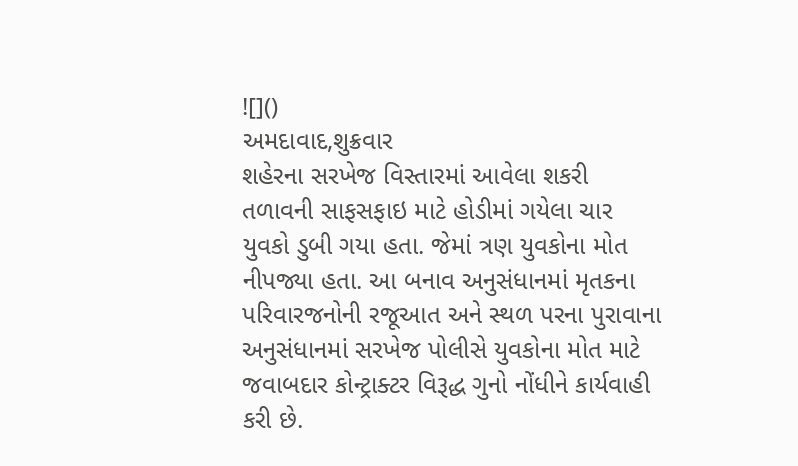![]()
અમદાવાદ,શુક્રવાર
શહેરના સરખેજ વિસ્તારમાં આવેલા શકરી તળાવની સાફસફાઇ માટે હોડીમાં ગયેલા ચાર યુવકો ડુબી ગયા હતા. જેમાં ત્રણ યુવકોના મોત નીપજ્યા હતા. આ બનાવ અનુસંધાનમાં મૃતકના પરિવારજનોની રજૂઆત અને સ્થળ પરના પુરાવાના અનુસંધાનમાં સરખેજ પોલીસે યુવકોના મોત માટે જવાબદાર કોન્ટ્રાક્ટર વિરૂદ્ધ ગુનો નોંધીને કાર્યવાહી કરી છે.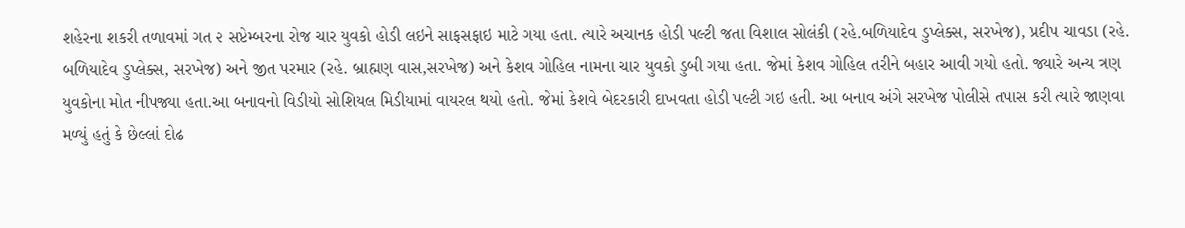શહેરના શકરી તળાવમાં ગત ૨ સપ્ટેમ્બરના રોજ ચાર યુવકો હોડી લઇને સાફસફાઇ માટે ગયા હતા. ત્યારે અચાનક હોડી પલ્ટી જતા વિશાલ સોલંકી (રહે.બળિયાદેવ ડુપ્લેક્સ, સરખેજ), પ્રદીપ ચાવડા (રહે. બળિયાદેવ ડુપ્લેક્સ, સરખેજ) અને જીત પરમાર (રહે. બ્રાહ્મણ વાસ,સરખેજ) અને કેશવ ગોહિલ નામના ચાર યુવકો ડુબી ગયા હતા. જેમાં કેશવ ગોહિલ તરીને બહાર આવી ગયો હતો. જ્યારે અન્ય ત્રણ યુવકોના મોત નીપજ્યા હતા.આ બનાવનો વિડીયો સોશિયલ મિડીયામાં વાયરલ થયો હતો. જેમાં કેશવે બેદરકારી દાખવતા હોડી પલ્ટી ગઇ હતી. આ બનાવ અંગે સરખેજ પોલીસે તપાસ કરી ત્યારે જાણવા મળ્યું હતું કે છેલ્લાં દોઢ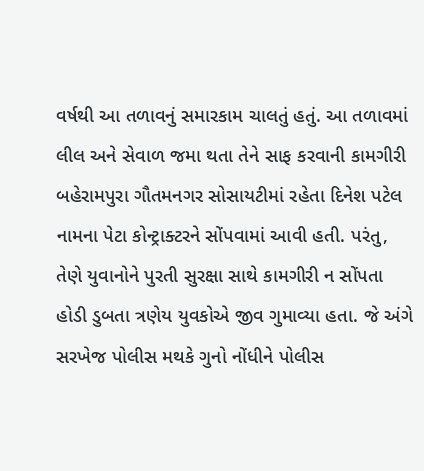વર્ષથી આ તળાવનું સમારકામ ચાલતું હતું. આ તળાવમાં લીલ અને સેવાળ જમા થતા તેને સાફ કરવાની કામગીરી બહેરામપુરા ગૌતમનગર સોસાયટીમાં રહેતા દિનેશ પટેલ નામના પેટા કોન્ટ્રાક્ટરને સોંપવામાં આવી હતી. પરંતુ, તેણે યુવાનોને પુરતી સુરક્ષા સાથે કામગીરી ન સોંપતા હોડી ડુબતા ત્રણેય યુવકોએ જીવ ગુમાવ્યા હતા. જે અંગે સરખેજ પોલીસ મથકે ગુનો નોંધીને પોલીસ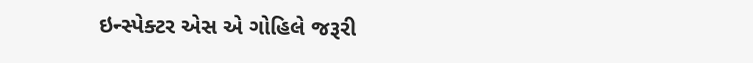ઇન્સ્પેક્ટર એસ એ ગોહિલે જરૂરી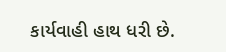કાર્યવાહી હાથ ધરી છે.